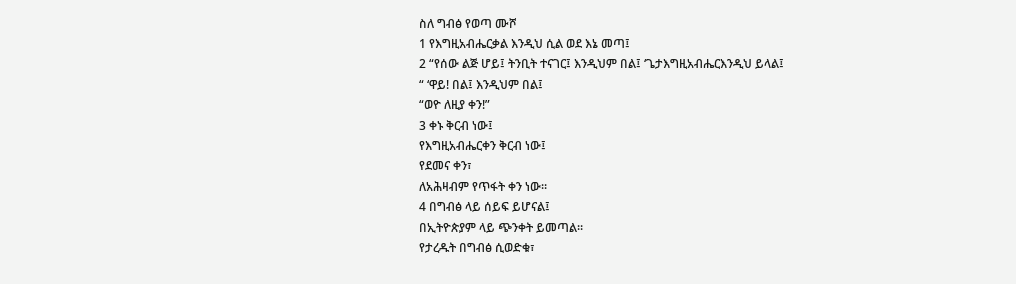ስለ ግብፅ የወጣ ሙሾ
1 የእግዚአብሔርቃል እንዲህ ሲል ወደ እኔ መጣ፤
2 “የሰው ልጅ ሆይ፤ ትንቢት ተናገር፤ እንዲህም በል፤ ‘ጌታእግዚአብሔርእንዲህ ይላል፤
“ ‘ዋይ! በል፤ እንዲህም በል፤
“ወዮ ለዚያ ቀን!”
3 ቀኑ ቅርብ ነው፤
የእግዚአብሔርቀን ቅርብ ነው፤
የደመና ቀን፣
ለአሕዛብም የጥፋት ቀን ነው።
4 በግብፅ ላይ ሰይፍ ይሆናል፤
በኢትዮጵያም ላይ ጭንቀት ይመጣል።
የታረዱት በግብፅ ሲወድቁ፣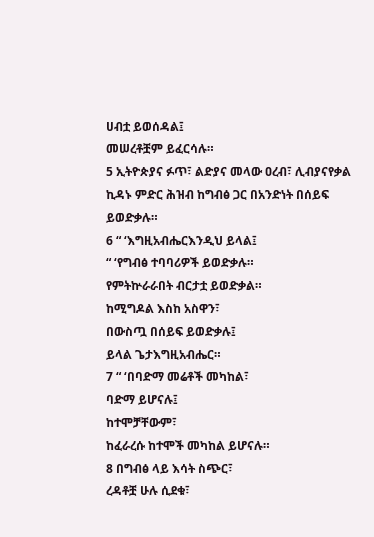ሀብቷ ይወሰዳል፤
መሠረቶቿም ይፈርሳሉ።
5 ኢትዮጵያና ፉጥ፣ ልድያና መላው ዐረብ፣ ሊብያናየቃል ኪዳኑ ምድር ሕዝብ ከግብፅ ጋር በአንድነት በሰይፍ ይወድቃሉ።
6 “ ‘እግዚአብሔርእንዲህ ይላል፤
“ ‘የግብፅ ተባባሪዎች ይወድቃሉ።
የምትኵራራበት ብርታቷ ይወድቃል።
ከሚግዶል እስከ አስዋን፣
በውስጧ በሰይፍ ይወድቃሉ፤
ይላል ጌታእግዚአብሔር።
7 “ ‘በባድማ መሬቶች መካከል፣
ባድማ ይሆናሉ፤
ከተሞቻቸውም፣
ከፈራረሱ ከተሞች መካከል ይሆናሉ።
8 በግብፅ ላይ እሳት ስጭር፣
ረዳቶቿ ሁሉ ሲደቁ፣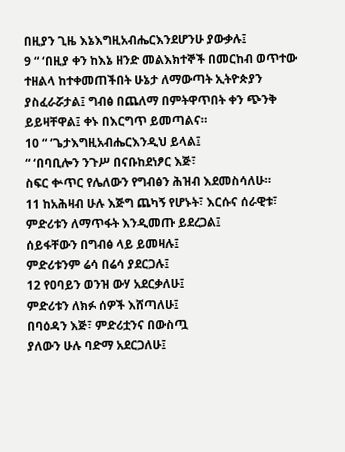በዚያን ጊዜ እኔእግዚአብሔርእንደሆንሁ ያውቃሉ፤
9 “ ‘በዚያ ቀን ከእኔ ዘንድ መልእክተኞች በመርከብ ወጥተው ተዘልላ ከተቀመጠችበት ሁኔታ ለማውጣት ኢትዮጵያን ያስፈራሯታል፤ ግብፅ በጨለማ በምትዋጥበት ቀን ጭንቅ ይይዛቸዋል፤ ቀኑ በእርግጥ ይመጣልና።
10 “ ‘ጌታእግዚአብሔርእንዲህ ይላል፤
“ ‘በባቢሎን ንጉሥ በናቡከደነፆር እጅ፣
ስፍር ቍጥር የሌለውን የግብፅን ሕዝብ እደመስሳለሁ።
11 ከአሕዛብ ሁሉ እጅግ ጨካኝ የሆኑት፣ እርሱና ሰራዊቱ፣
ምድሪቱን ለማጥፋት እንዲመጡ ይደረጋል፤
ሰይፋቸውን በግብፅ ላይ ይመዛሉ፤
ምድሪቱንም ሬሳ በሬሳ ያደርጋሉ፤
12 የዐባይን ወንዝ ውሃ አደርቃለሁ፤
ምድሪቱን ለክፉ ሰዎች እሸጣለሁ፤
በባዕዳን እጅ፣ ምድሪቷንና በውስጧ
ያለውን ሁሉ ባድማ አደርጋለሁ፤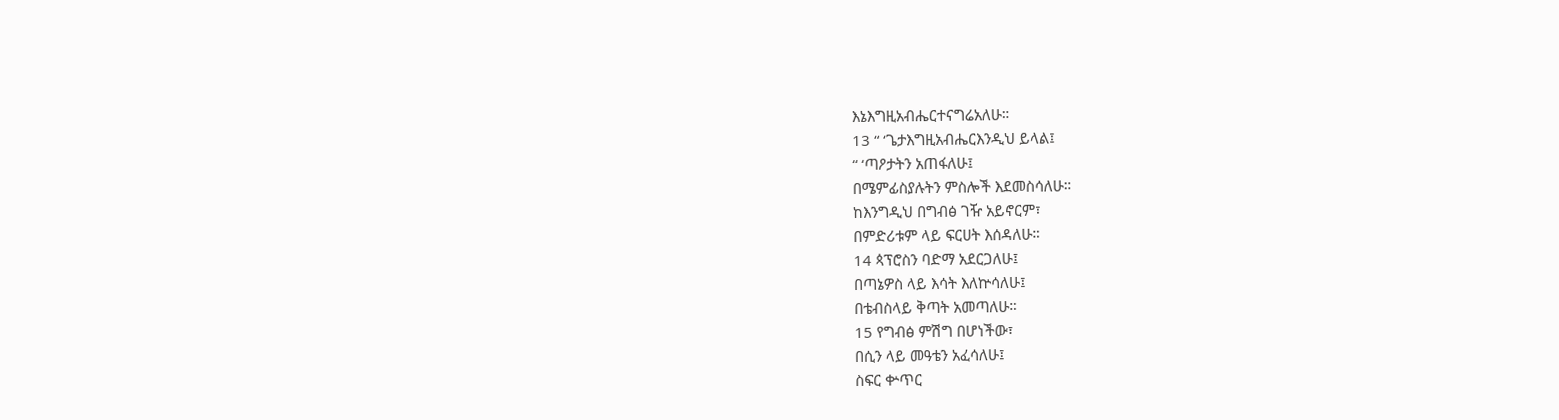እኔእግዚአብሔርተናግሬአለሁ።
13 “ ‘ጌታእግዚአብሔርእንዲህ ይላል፤
“ ‘ጣዖታትን አጠፋለሁ፤
በሜምፊስያሉትን ምስሎች እደመስሳለሁ።
ከእንግዲህ በግብፅ ገዥ አይኖርም፣
በምድሪቱም ላይ ፍርሀት እሰዳለሁ።
14 ጳፕሮስን ባድማ አደርጋለሁ፤
በጣኔዎስ ላይ እሳት እለኵሳለሁ፤
በቴብስላይ ቅጣት አመጣለሁ።
15 የግብፅ ምሽግ በሆነችው፣
በሲን ላይ መዓቴን አፈሳለሁ፤
ስፍር ቍጥር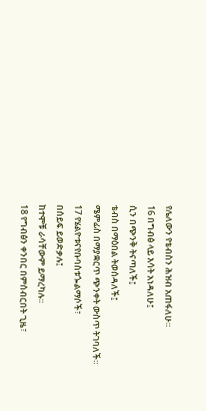የሌለውን የቴብስን ሕዝብ አጠፋለሁ።
16 በግብፅ ላይ እሳት አነዳለሁ፤
ሲን በጭንቅ ትናጣለች፤
ቴብስ በማዕበል ትወሰዳለች፤
ሜምፊስ በማያቋርጥ ጭንቀት ውስጥ ትገባለች።
17 የሄልዮቱናየቡባስቱጐልማሶች፣
በሰይፍ ይወድቃሉ፤
ከተሞቹ ራሳቸውም ይማረካሉ።
18 የግብፅን ቀንበር በምሰብርበት ጊዜ፣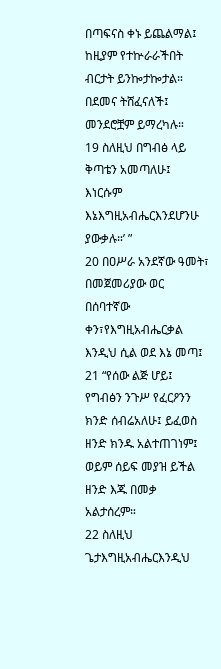በጣፍናስ ቀኑ ይጨልማል፤
ከዚያም የተኵራራችበት ብርታት ይንኰታኰታል።
በደመና ትሸፈናለች፤
መንደሮቿም ይማረካሉ።
19 ስለዚህ በግብፅ ላይ ቅጣቴን አመጣለሁ፤
እነርሱም እኔእግዚአብሔርእንደሆንሁ ያውቃሉ።’ ”
20 በዐሥራ አንደኛው ዓመት፣ በመጀመሪያው ወር በሰባተኛው ቀን፣የእግዚአብሔርቃል እንዲህ ሲል ወደ እኔ መጣ፤
21 “የሰው ልጅ ሆይ፤ የግብፅን ንጉሥ የፈርዖንን ክንድ ሰብሬአለሁ፤ ይፈወስ ዘንድ ክንዱ አልተጠገነም፤ ወይም ሰይፍ መያዝ ይችል ዘንድ እጁ በመቃ አልታሰረም።
22 ስለዚህ ጌታእግዚአብሔርእንዲህ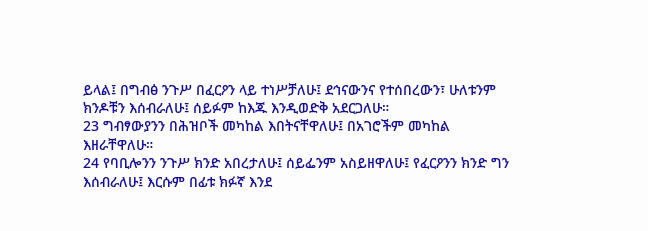ይላል፤ በግብፅ ንጉሥ በፈርዖን ላይ ተነሥቻለሁ፤ ደኅናውንና የተሰበረውን፣ ሁለቱንም ክንዶቹን እሰብራለሁ፤ ሰይፉም ከእጁ እንዲወድቅ አደርጋለሁ።
23 ግብፃውያንን በሕዝቦች መካከል እበትናቸዋለሁ፤ በአገሮችም መካከል እዘራቸዋለሁ።
24 የባቢሎንን ንጉሥ ክንድ አበረታለሁ፤ ሰይፌንም አስይዘዋለሁ፤ የፈርዖንን ክንድ ግን እሰብራለሁ፤ እርሱም በፊቱ ክፉኛ እንደ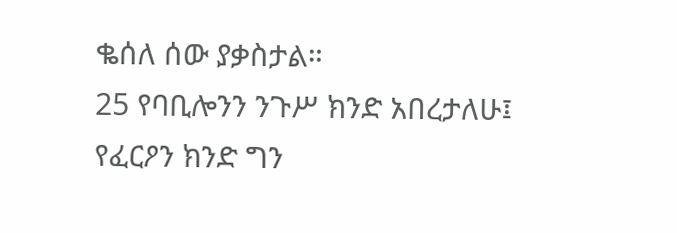ቈሰለ ሰው ያቃስታል።
25 የባቢሎንን ንጉሥ ክንድ አበረታለሁ፤ የፈርዖን ክንድ ግን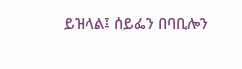ይዝላል፤ ሰይፌን በባቢሎን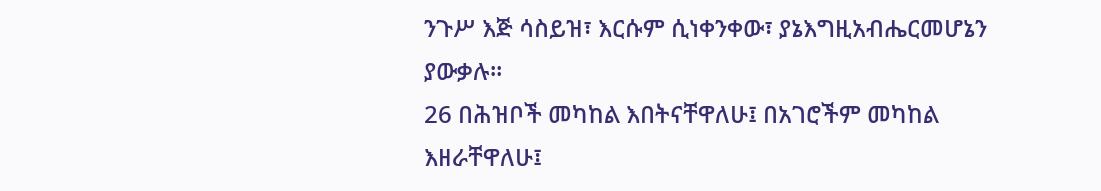ንጉሥ እጅ ሳስይዝ፣ እርሱም ሲነቀንቀው፣ ያኔእግዚአብሔርመሆኔን ያውቃሉ።
26 በሕዝቦች መካከል እበትናቸዋለሁ፤ በአገሮችም መካከል እዘራቸዋለሁ፤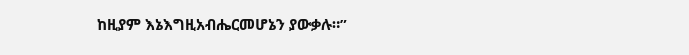ከዚያም እኔእግዚአብሔርመሆኔን ያውቃሉ።”